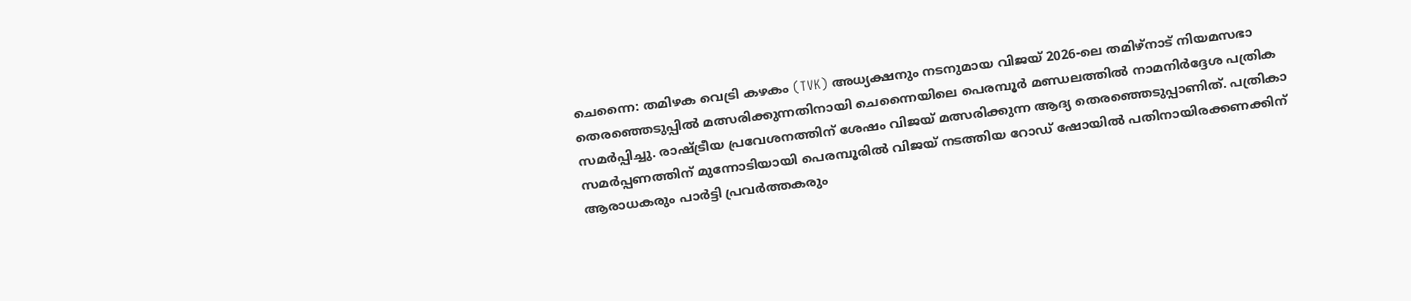ചെന്നൈ: തമിഴക വെട്രി കഴകം (TVK) അധ്യക്ഷനും നടനുമായ വിജയ് 2026-ലെ തമിഴ്നാട് നിയമസഭാ തെരഞ്ഞെടുപ്പിൽ മത്സരിക്കുന്നതിനായി ചെന്നൈയിലെ പെരമ്പൂർ മണ്ഡലത്തിൽ നാമനിർദ്ദേശ പത്രിക സമർപ്പിച്ചു. രാഷ്ട്രീയ പ്രവേശനത്തിന് ശേഷം വിജയ് മത്സരിക്കുന്ന ആദ്യ തെരഞ്ഞെടുപ്പാണിത്. പത്രികാ സമർപ്പണത്തിന് മുന്നോടിയായി പെരമ്പൂരിൽ വിജയ് നടത്തിയ റോഡ് ഷോയിൽ പതിനായിരക്കണക്കിന് ആരാധകരും പാർട്ടി പ്രവർത്തകരും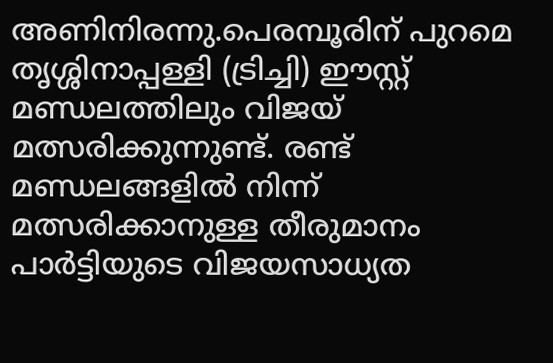അണിനിരന്നു.പെരമ്പൂരിന് പുറമെ തൃശ്ശിനാപ്പള്ളി (ട്രിച്ചി) ഈസ്റ്റ് മണ്ഡലത്തിലും വിജയ് മത്സരിക്കുന്നുണ്ട്. രണ്ട് മണ്ഡലങ്ങളിൽ നിന്ന് മത്സരിക്കാനുള്ള തീരുമാനം പാർട്ടിയുടെ വിജയസാധ്യത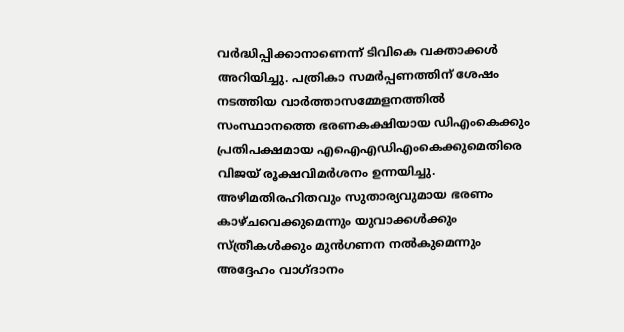വർദ്ധിപ്പിക്കാനാണെന്ന് ടിവികെ വക്താക്കൾ അറിയിച്ചു. പത്രികാ സമർപ്പണത്തിന് ശേഷം നടത്തിയ വാർത്താസമ്മേളനത്തിൽ സംസ്ഥാനത്തെ ഭരണകക്ഷിയായ ഡിഎംകെക്കും പ്രതിപക്ഷമായ എഐഎഡിഎംകെക്കുമെതിരെ വിജയ് രൂക്ഷവിമർശനം ഉന്നയിച്ചു. അഴിമതിരഹിതവും സുതാര്യവുമായ ഭരണം കാഴ്ചവെക്കുമെന്നും യുവാക്കൾക്കും സ്ത്രീകൾക്കും മുൻഗണന നൽകുമെന്നും അദ്ദേഹം വാഗ്ദാനം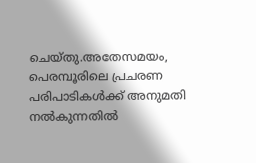ചെയ്തു.അതേസമയം, പെരമ്പൂരിലെ പ്രചരണ പരിപാടികൾക്ക് അനുമതി നൽകുന്നതിൽ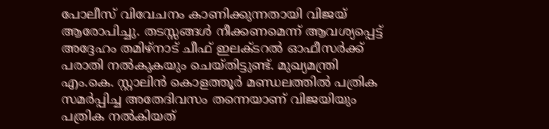പോലീസ് വിവേചനം കാണിക്കുന്നതായി വിജയ് ആരോപിച്ചു. തടസ്സങ്ങൾ നീക്കണമെന്ന് ആവശ്യപ്പെട്ട് അദ്ദേഹം തമിഴ്നാട് ചീഫ് ഇലക്ടറൽ ഓഫീസർക്ക് പരാതി നൽകുകയും ചെയ്തിട്ടുണ്ട്. മുഖ്യമന്ത്രി എം.കെ. സ്റ്റാലിൻ കൊളത്തൂർ മണ്ഡലത്തിൽ പത്രിക സമർപ്പിച്ച അതേദിവസം തന്നെയാണ് വിജയിയും പത്രിക നൽകിയത്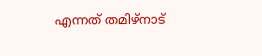എന്നത് തമിഴ്നാട്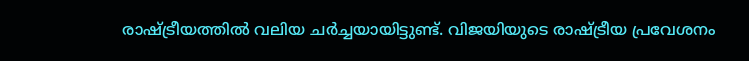രാഷ്ട്രീയത്തിൽ വലിയ ചർച്ചയായിട്ടുണ്ട്. വിജയിയുടെ രാഷ്ട്രീയ പ്രവേശനം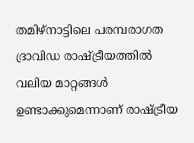തമിഴ്നാട്ടിലെ പരമ്പരാഗത ദ്രാവിഡ രാഷ്ട്രീയത്തിൽ വലിയ മാറ്റങ്ങൾ ഉണ്ടാക്കുമെന്നാണ് രാഷ്ട്രീയ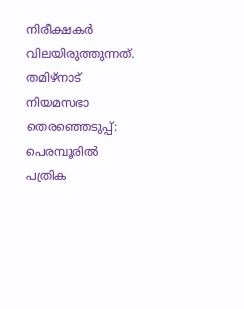നിരീക്ഷകർ വിലയിരുത്തുന്നത്.
തമിഴ്നാട് നിയമസഭാ തെരഞ്ഞെടുപ്പ്: പെരമ്പൂരിൽ പത്രിക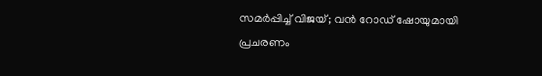സമർപ്പിച്ച് വിജയ്; വൻ റോഡ് ഷോയുമായി പ്രചരണം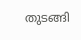തുടങ്ങി